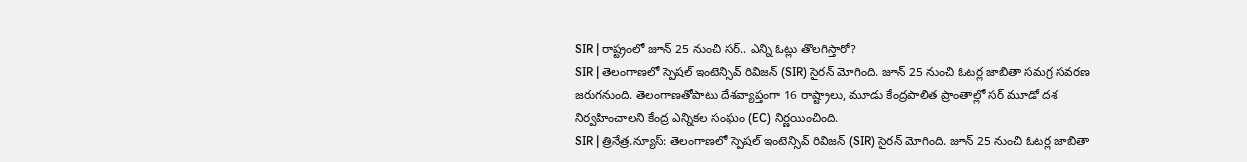SIR | రాష్ట్రంలో జూన్ 25 నుంచి సర్.. ఎన్ని ఓట్లు తొలగిస్తారో?
SIR | తెలంగాణలో స్పెషల్ ఇంటెన్సివ్ రివిజన్ (SIR) సైరన్ మోగింది. జూన్ 25 నుంచి ఓటర్ల జాబితా సమగ్ర సవరణ జరుగనుంది. తెలంగాణతోపాటు దేశవ్యాప్తంగా 16 రాష్ట్రాలు, మూడు కేంద్రపాలిత ప్రాంతాల్లో సర్ మూడో దశ నిర్వహించాలని కేంద్ర ఎన్నికల సంఘం (EC) నిర్ణయించింది.
SIR | త్రినేత్ర.న్యూస్: తెలంగాణలో స్పెషల్ ఇంటెన్సివ్ రివిజన్ (SIR) సైరన్ మోగింది. జూన్ 25 నుంచి ఓటర్ల జాబితా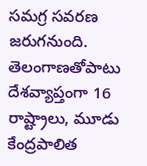సమగ్ర సవరణ జరుగనుంది. తెలంగాణతోపాటు దేశవ్యాప్తంగా 16 రాష్ట్రాలు, మూడు కేంద్రపాలిత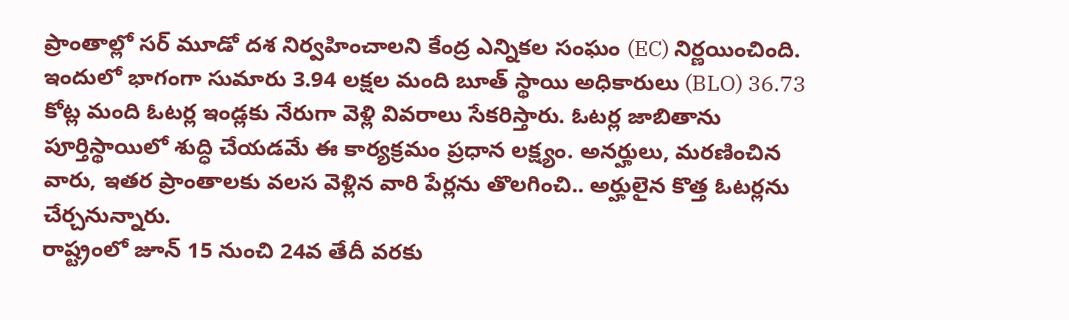ప్రాంతాల్లో సర్ మూడో దశ నిర్వహించాలని కేంద్ర ఎన్నికల సంఘం (EC) నిర్ణయించింది. ఇందులో భాగంగా సుమారు 3.94 లక్షల మంది బూత్ స్థాయి అధికారులు (BLO) 36.73 కోట్ల మంది ఓటర్ల ఇండ్లకు నేరుగా వెళ్లి వివరాలు సేకరిస్తారు. ఓటర్ల జాబితాను పూర్తిస్థాయిలో శుద్ధి చేయడమే ఈ కార్యక్రమం ప్రధాన లక్ష్యం. అనర్హులు, మరణించిన వారు, ఇతర ప్రాంతాలకు వలస వెళ్లిన వారి పేర్లను తొలగించి.. అర్హులైన కొత్త ఓటర్లను చేర్చనున్నారు.
రాష్ట్రంలో జూన్ 15 నుంచి 24వ తేదీ వరకు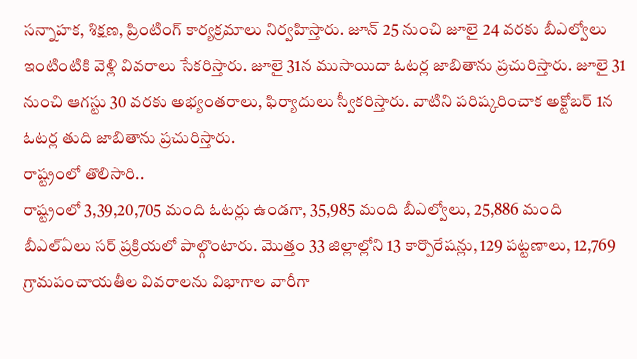సన్నాహక, శిక్షణ, ప్రింటింగ్ కార్యక్రమాలు నిర్వహిస్తారు. జూన్ 25 నుంచి జూలై 24 వరకు బీఎల్వోలు ఇంటింటికి వెళ్లి వివరాలు సేకరిస్తారు. జూలై 31న ముసాయిదా ఓటర్ల జాబితాను ప్రచురిస్తారు. జూలై 31 నుంచి ఆగస్టు 30 వరకు అభ్యంతరాలు, ఫిర్యాదులు స్వీకరిస్తారు. వాటిని పరిష్కరించాక అక్టోబర్ 1న ఓటర్ల తుది జాబితాను ప్రచురిస్తారు.
రాష్ట్రంలో తొలిసారి..
రాష్ట్రంలో 3,39,20,705 మంది ఓటర్లు ఉండగా, 35,985 మంది బీఎల్వోలు, 25,886 మంది బీఎల్ఏలు సర్ ప్రక్రియలో పాల్గొంటారు. మొత్తం 33 జిల్లాల్లోని 13 కార్పొరేషన్లు, 129 పట్టణాలు, 12,769 గ్రామపంచాయతీల వివరాలను విభాగాల వారీగా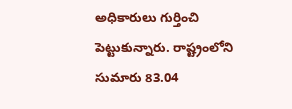అధికారులు గుర్తించి పెట్టుకున్నారు. రాష్ట్రంలోని సుమారు 83.04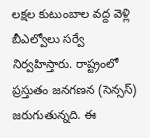లక్షల కుటుంబాల వద్ద వెళ్లి బీఎల్వోలు సర్వే నిర్వహిస్తారు. రాష్ట్రంలో ప్రస్తుతం జనగణన (సెన్సస్) జరుగుతున్నది. ఈ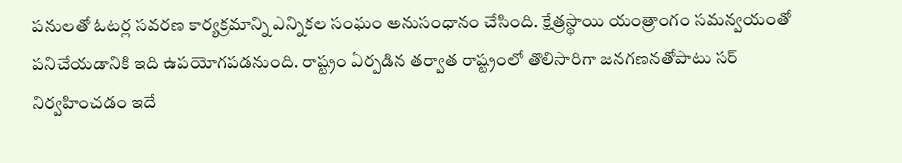పనులతో ఓటర్ల సవరణ కార్యక్రమాన్ని ఎన్నికల సంఘం అనుసంధానం చేసింది. క్షేత్రస్థాయి యంత్రాంగం సమన్వయంతో పనిచేయడానికి ఇది ఉపయోగపడనుంది. రాష్ట్రం ఏర్పడిన తర్వాత రాష్ట్రంలో తొలిసారిగా జనగణనతోపాటు సర్ నిర్వహించడం ఇదే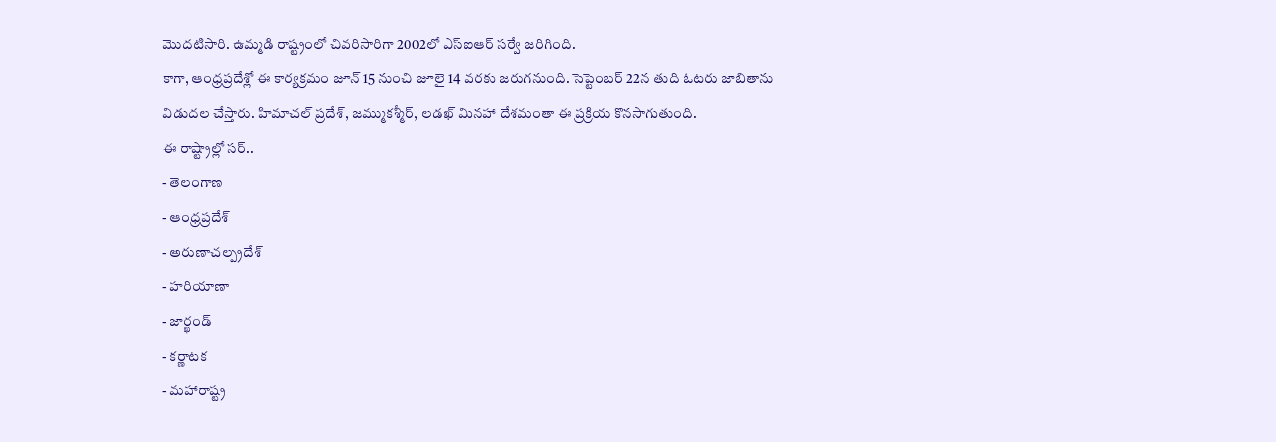మొదటిసారి. ఉమ్మడి రాష్ట్రంలో చివరిసారిగా 2002లో ఎస్ఐఆర్ సర్వే జరిగింది.
కాగా, ఆంధ్రప్రదేశ్లో ఈ కార్యక్రమం జూన్ 15 నుంచి జూలై 14 వరకు జరుగనుంది. సెప్టెంబర్ 22న తుది ఓటరు జాబితాను విడుదల చేస్తారు. హిమాచల్ ప్రదేశ్, జమ్ముకశ్మీర్, లడఖ్ మినహా దేశమంతా ఈ ప్రక్రియ కొనసాగుతుంది.
ఈ రాష్ట్రాల్లో సర్..
- తెలంగాణ
- ఆంధ్రప్రదేశ్
- అరుణాచల్ప్రదేశ్
- హరియాణా
- జార్ఖండ్
- కర్ణాటక
- మహారాష్ట్ర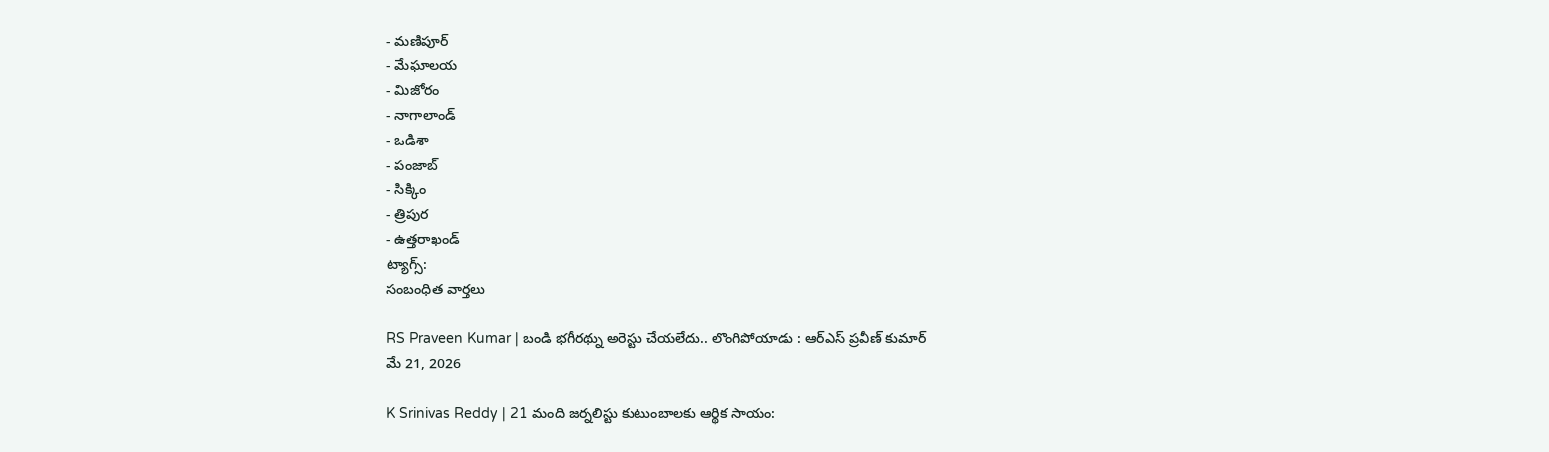- మణిపూర్
- మేఘాలయ
- మిజోరం
- నాగాలాండ్
- ఒడిశా
- పంజాబ్
- సిక్కిం
- త్రిపుర
- ఉత్తరాఖండ్
ట్యాగ్స్:
సంబంధిత వార్తలు

RS Praveen Kumar | బండి భగీరథ్ను అరెస్టు చేయలేదు.. లొంగిపోయాడు : ఆర్ఎస్ ప్రవీణ్ కుమార్
మే 21, 2026

K Srinivas Reddy | 21 మంది జర్నలిస్టు కుటుంబాలకు ఆర్థిక సాయం: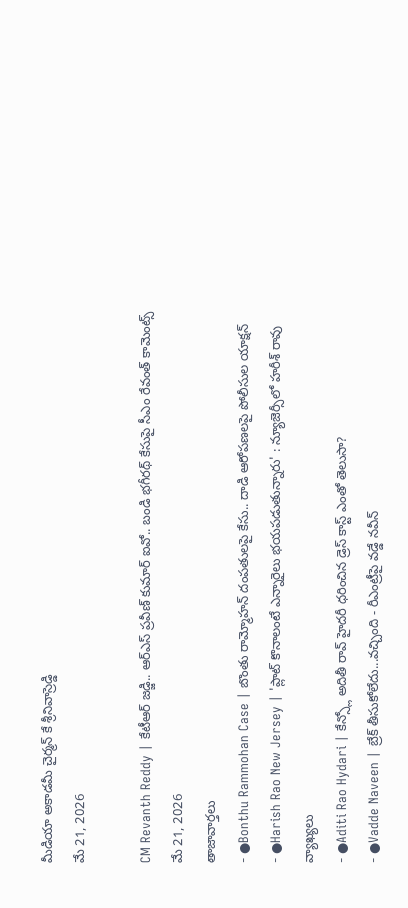మీడియా అకాడమీ చైర్మన్ కే శ్రీనివాస్రెడ్డి
మే 21, 2026

CM Revanth Reddy | కేటీఆర్ జడ్జి.. ఆర్ఎస్ ప్రవీణ్ కుమార్ ఐవో.. బండి భగీరథ్ కేసుపై సీఎం రేవంత్ కామెంట్స్
మే 21, 2026
తాజావార్తలు
- ●Bonthu Rammohan Case | బొంతు రామ్మోహన్ దంపతులపై కేసు.. దాడి ఆరోపణలపై పోలీసుల యాక్షన్
- ●Harish Rao New Jersey | 'ప్లాట్ కొనాలంటే ఎన్నారైలు భయపడుతున్నారు' : న్యూజెర్సీలో హరీశ్ రావు వ్యాఖ్యలు
- ●Aditi Rao Hydari | కేన్స్లో అదితీ రావ్ హైదరీ ధరించిన డ్రెస్ కాస్ట్ ఎంతో తెలుసా?
- ●Vadde Naveen | బ్రేక్ తీసుకోలేదు...వచ్చింది - రీఎంట్రీపై వడ్డే నవీన్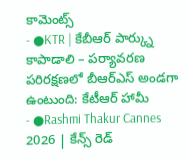కామెంట్స్
- ●KTR | కేబీఆర్ పార్క్ను కాపాడాలి – పర్యావరణ పరిరక్షణలో బీఆర్ఎస్ అండగా ఉంటుంది: కేటీఆర్ హామీ
- ●Rashmi Thakur Cannes 2026 | కేన్స్ రెడ్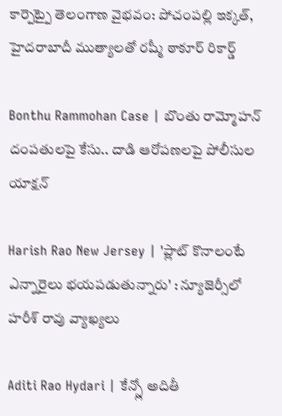కార్పెట్పై తెలంగాణ వైభవం: పోచంపల్లి ఇక్కత్, హైదరాబాదీ ముత్యాలతో రష్మీ ఠాకూర్ రికార్డ్

Bonthu Rammohan Case | బొంతు రామ్మోహన్ దంపతులపై కేసు.. దాడి ఆరోపణలపై పోలీసుల యాక్షన్

Harish Rao New Jersey | 'ప్లాట్ కొనాలంటే ఎన్నారైలు భయపడుతున్నారు' : న్యూజెర్సీలో హరీశ్ రావు వ్యాఖ్యలు

Aditi Rao Hydari | కేన్స్లో అదితీ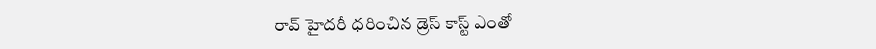రావ్ హైదరీ ధరించిన డ్రెస్ కాస్ట్ ఎంతో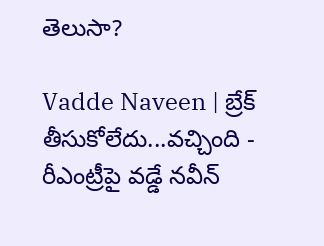తెలుసా?

Vadde Naveen | బ్రేక్ తీసుకోలేదు...వచ్చింది - రీఎంట్రీపై వడ్డే నవీన్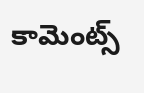కామెంట్స్